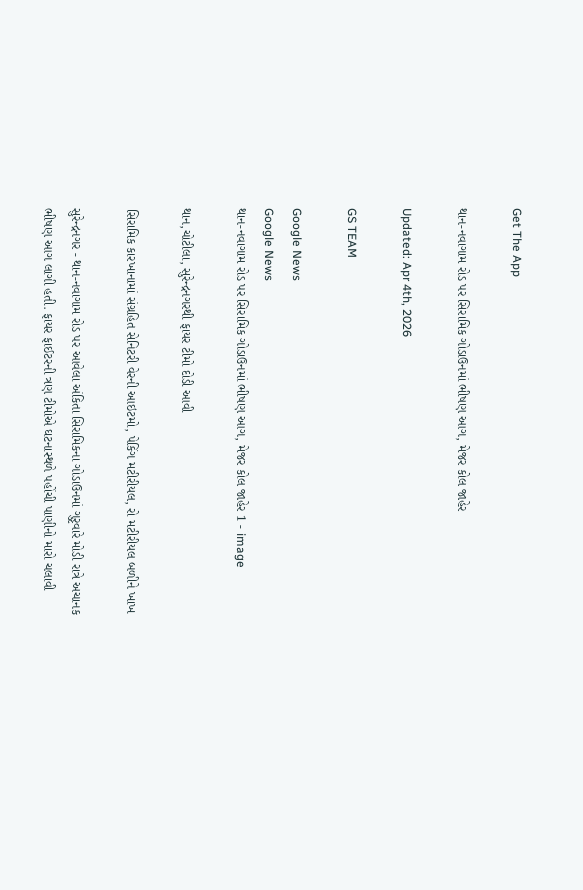Get The App

થાન-નવાગામ રોડ પર સિરામિક ગોડાઉનમાં ભીષણ આગ, મેજર કોલ જાહેર

Updated: Apr 4th, 2026

GS TEAM

Google News
Google News
થાન-નવાગામ રોડ પર સિરામિક ગોડાઉનમાં ભીષણ આગ, મેજર કોલ જાહેર 1 - image

થાન,ચોટીલા, સુરેન્દ્રનગરથી ફાયર ટીમો દોડી આવી

સિરામિક કારખાનામાં સંગ્રહિત સેનિટરી વેરની આઇટમો, પેકિંગ મટીરીયલ, રો મટીરીયલ બળીને ખાખ

સુરેન્દ્રનગર - થાન-નવાગામ રોડ પર આવેલા અંકિતા સિરામિકના ગોડાઉનમાં ગુરૃવારે મોડી રાત્રે અચાનક ભીષણ આગ લાગી હતી. ફાયર ફાઈટરની ત્રણ ટીમોએ ઘટનાસ્થળે પહોંચી પાણીનો મારો ચલાવી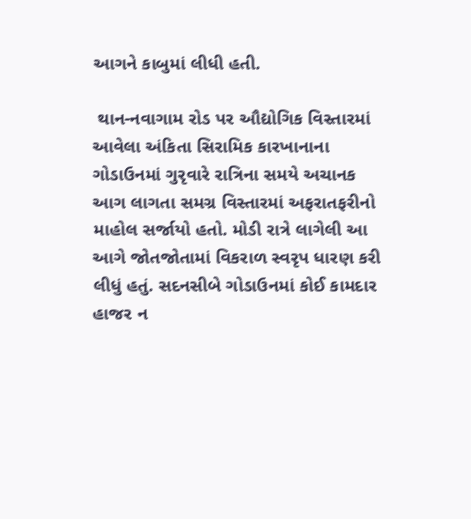આગને કાબુમાં લીધી હતી.

 થાન-નવાગામ રોડ પર ઔદ્યોગિક વિસ્તારમાં આવેલા અંકિતા સિરામિક કારખાનાના ગોડાઉનમાં ગુરૃવારે રાત્રિના સમયે અચાનક આગ લાગતા સમગ્ર વિસ્તારમાં અફરાતફરીનો માહોલ સર્જાયો હતો. મોડી રાત્રે લાગેલી આ આગે જોતજોતામાં વિકરાળ સ્વરૃપ ધારણ કરી લીધું હતું. સદનસીબે ગોડાઉનમાં કોઈ કામદાર હાજર ન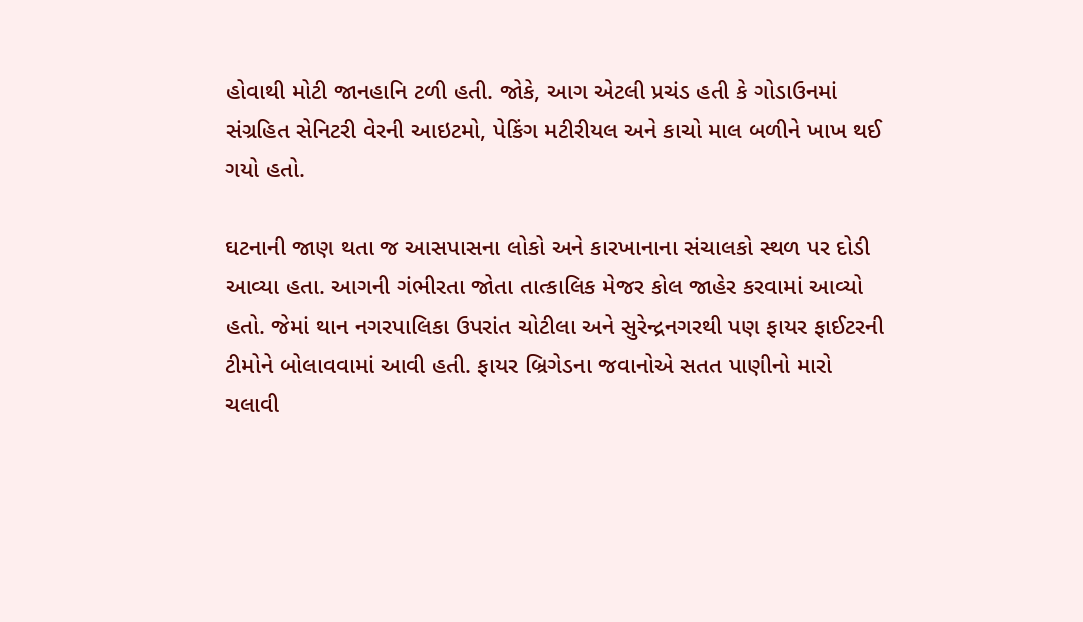હોવાથી મોટી જાનહાનિ ટળી હતી. જોકે, આગ એટલી પ્રચંડ હતી કે ગોડાઉનમાં સંગ્રહિત સેનિટરી વેરની આઇટમો, પેકિંગ મટીરીયલ અને કાચો માલ બળીને ખાખ થઈ ગયો હતો.

ઘટનાની જાણ થતા જ આસપાસના લોકો અને કારખાનાના સંચાલકો સ્થળ પર દોડી આવ્યા હતા. આગની ગંભીરતા જોતા તાત્કાલિક મેજર કોલ જાહેર કરવામાં આવ્યો હતો. જેમાં થાન નગરપાલિકા ઉપરાંત ચોટીલા અને સુરેન્દ્રનગરથી પણ ફાયર ફાઈટરની ટીમોને બોલાવવામાં આવી હતી. ફાયર બ્રિગેડના જવાનોએ સતત પાણીનો મારો ચલાવી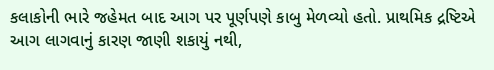કલાકોની ભારે જહેમત બાદ આગ પર પૂર્ણપણે કાબુ મેળવ્યો હતો. પ્રાથમિક દ્રષ્ટિએ આગ લાગવાનું કારણ જાણી શકાયું નથી,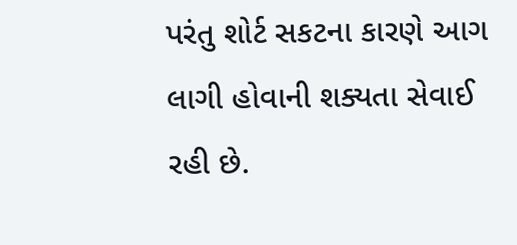પરંતુ શોર્ટ સકટના કારણે આગ લાગી હોવાની શક્યતા સેવાઈ રહી છે.